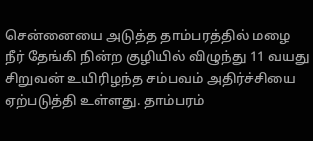சென்னையை அடுத்த தாம்பரத்தில் மழை நீர் தேங்கி நின்ற குழியில் விழுந்து 11 வயது சிறுவன் உயிரிழந்த சம்பவம் அதிர்ச்சியை ஏற்படுத்தி உள்ளது. தாம்பரம்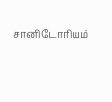சானிடோரியம்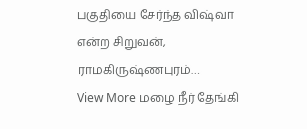பகுதியை சேர்ந்த விஷ்வா என்ற சிறுவன், ராமகிருஷ்ணபுரம்…
View More மழை நீர் தேங்கி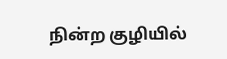நின்ற குழியில்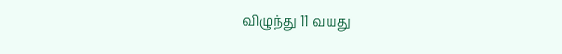விழுந்து 11 வயது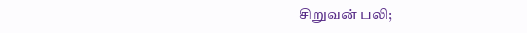சிறுவன் பலி;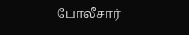போலீசார்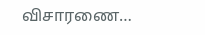விசாரணை…